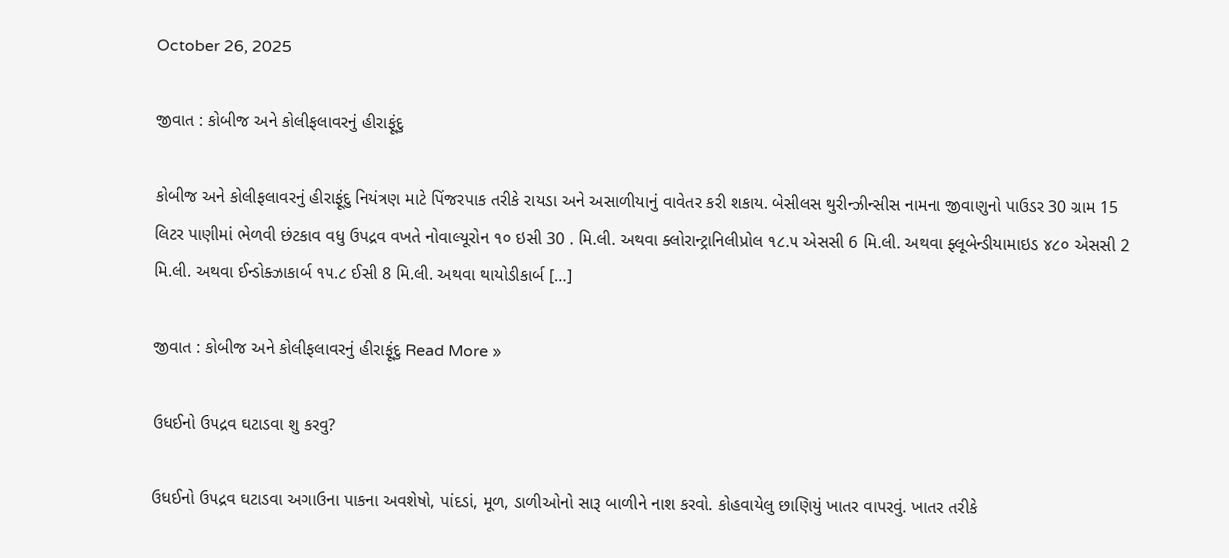October 26, 2025

જીવાત : કોબીજ અને કોલીફલાવરનું હીરાફૂંદુ

કોબીજ અને કોલીફલાવરનું હીરાફૂંદુ નિયંત્રણ માટે પિંજરપાક તરીકે રાયડા અને અસાળીયાનું વાવેતર કરી શકાય. બેસીલસ થુરીન્ઝીન્સીસ નામના જીવાણુનો પાઉડર 30 ગ્રામ 15 લિટર પાણીમાં ભેળવી છંટકાવ વધુ ઉપદ્રવ વખતે નોવાલ્યૂરોન ૧૦ ઇસી 30 . મિ.લી. અથવા ક્લોરાન્ટ્રાનિલીપ્રોલ ૧૮.૫ એસસી 6 મિ.લી. અથવા ફ્લૂબેન્ડીયામાઇડ ૪૮૦ એસસી 2 મિ.લી. અથવા ઈન્ડોક્ઝાકાર્બ ૧૫.૮ ઈસી 8 મિ.લી. અથવા થાયોડીકાર્બ […]

જીવાત : કોબીજ અને કોલીફલાવરનું હીરાફૂંદુ Read More »

ઉધઈનો ઉ૫દ્રવ ઘટાડવા શુ કરવુ?

ઉધઈનો ઉ૫દ્રવ ઘટાડવા અગાઉના પાકના અવશેષો, પાંદડાં, મૂળ, ડાળીઓનો સારૂ બાળીને નાશ કરવો. કોહવાયેલુ છાણિયું ખાતર વાપરવું. ખાતર તરીકે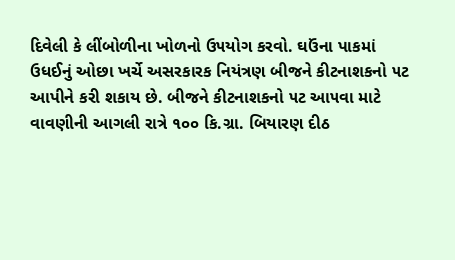દિવેલી કે લીંબોળીના ખોળનો ઉ૫યોગ કરવો. ઘઉંના પાકમાં ઉધઈનું ઓછા ખર્ચે અસરકારક નિયંત્રણ બીજને કીટનાશકનો ૫ટ આપીને કરી શકાય છે. બીજને કીટનાશકનો ૫ટ આ૫વા માટે વાવણીની આગલી રાત્રે ૧૦૦ કિ.ગ્રા. બિયારણ દીઠ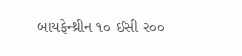બાયફેન્થ્રીન ૧૦ ઈસી ર૦૦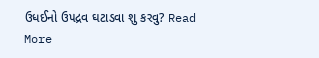ઉધઈનો ઉ૫દ્રવ ઘટાડવા શુ કરવુ? Read More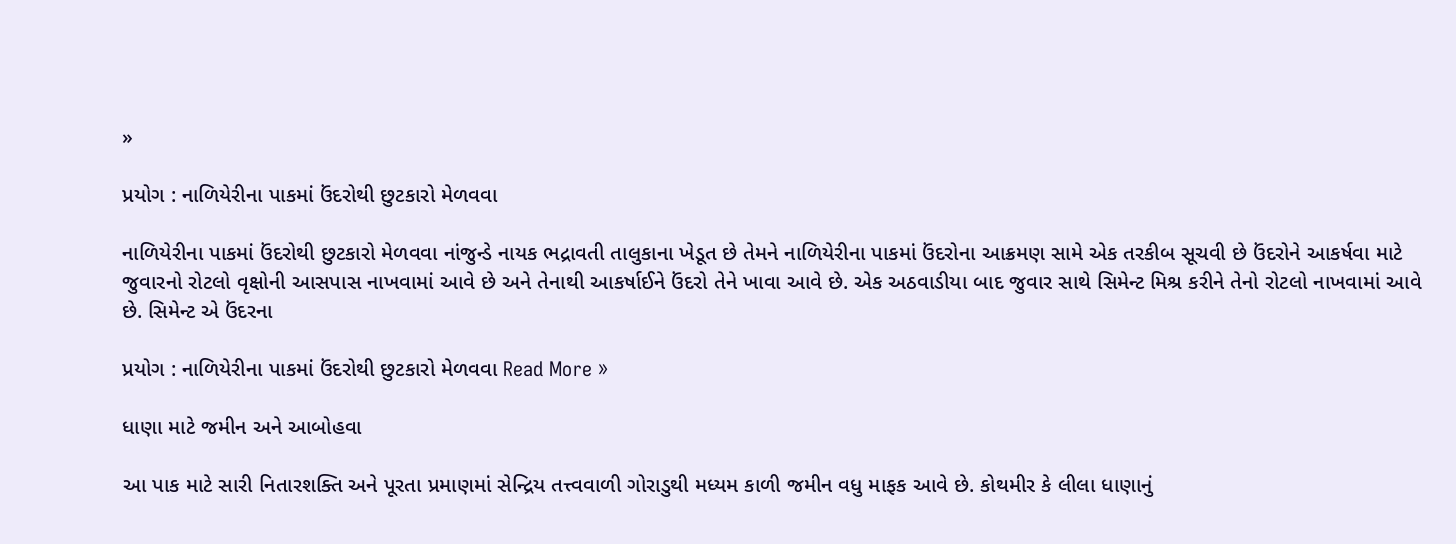»

પ્રયોગ : નાળિયેરીના પાકમાં ઉંદરોથી છુટકારો મેળવવા

નાળિયેરીના પાકમાં ઉંદરોથી છુટકારો મેળવવા નાંજુન્ડે નાયક ભદ્રાવતી તાલુકાના ખેડૂત છે તેમને નાળિયેરીના પાકમાં ઉંદરોના આક્રમણ સામે એક તરકીબ સૂચવી છે ઉંદરોને આકર્ષવા માટે જુવારનો રોટલો વૃક્ષોની આસપાસ નાખવામાં આવે છે અને તેનાથી આકર્ષાઈને ઉંદરો તેને ખાવા આવે છે. એક અઠવાડીયા બાદ જુવાર સાથે સિમેન્ટ મિશ્ર કરીને તેનો રોટલો નાખવામાં આવે છે. સિમેન્ટ એ ઉંદરના

પ્રયોગ : નાળિયેરીના પાકમાં ઉંદરોથી છુટકારો મેળવવા Read More »

ધાણા માટે જમીન અને આબોહવા

આ પાક માટે સારી નિતારશક્તિ અને પૂરતા પ્રમાણમાં સેન્દ્રિય તત્ત્વવાળી ગોરાડુથી મધ્યમ કાળી જમીન વધુ માફક આવે છે. કોથમીર કે લીલા ધાણાનું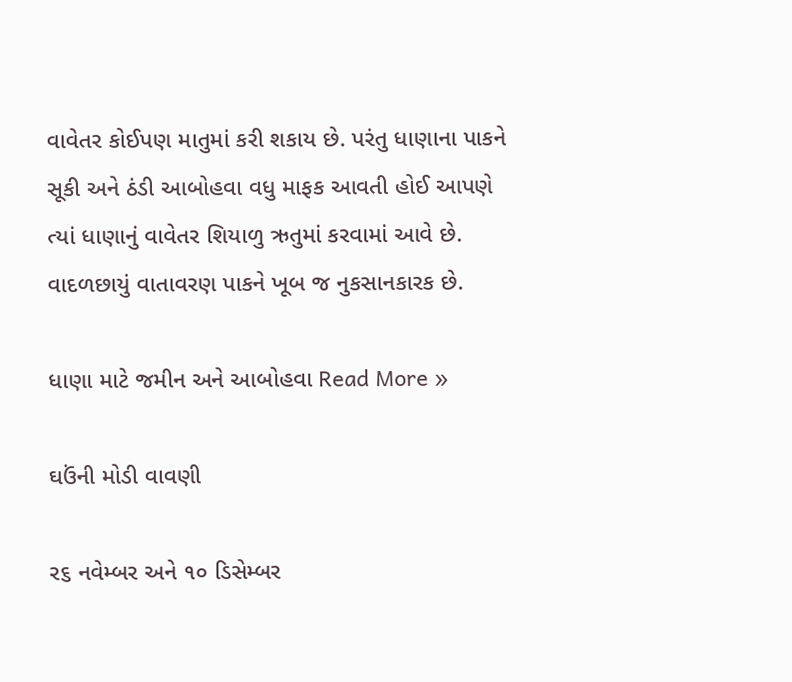વાવેતર કોઈપણ માતુમાં કરી શકાય છે. પરંતુ ધાણાના પાકને સૂકી અને ઠંડી આબોહવા વધુ માફક આવતી હોઈ આપણે ત્યાં ધાણાનું વાવેતર શિયાળુ ઋતુમાં કરવામાં આવે છે. વાદળછાયું વાતાવરણ પાકને ખૂબ જ નુકસાનકારક છે.

ધાણા માટે જમીન અને આબોહવા Read More »

ઘઉંની મોડી વાવણી

ર૬ નવેમ્બર અને ૧૦ ડિસેમ્બર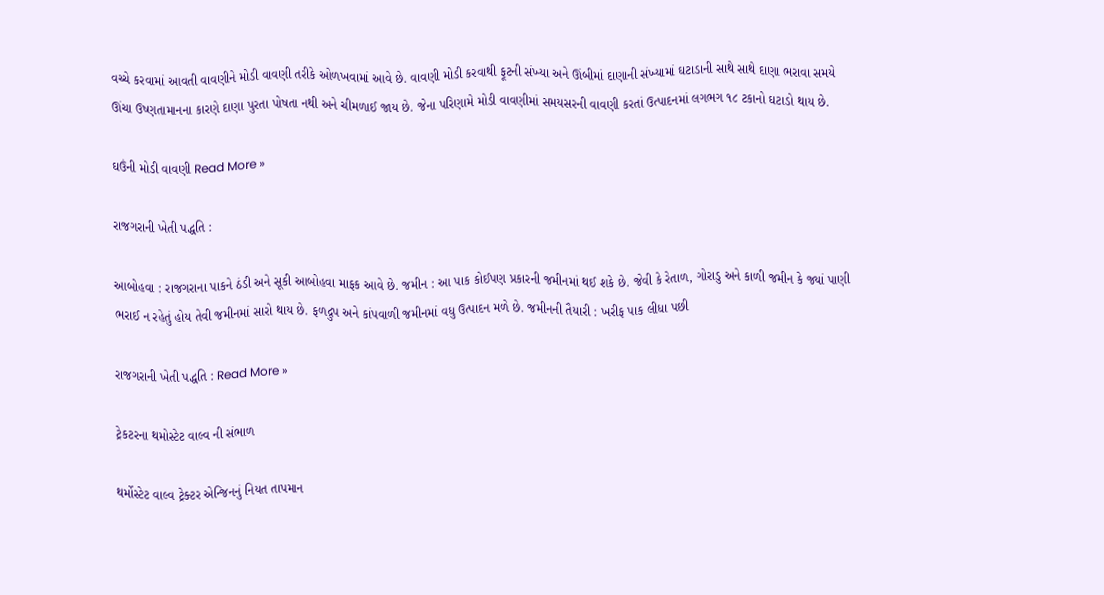વચ્ચે કરવામાં આવતી વાવણીને મોડી વાવણી તરીકે ઓળખવામાં આવે છે. વાવણી મોડી કરવાથી ફૂટની સંખ્યા અને ઊંબીમાં દાણાની સંખ્યામાં ઘટાડાની સાથે સાથે દાણા ભરાવા સમયે ઊંચા ઉષ્ણતામાનના કારણે દાણા પુરતા પોષતા નથી અને ચીમળાઈ જાય છે. જેના પરિણામે મોડી વાવણીમાં સમયસરની વાવણી કરતાં ઉત્પાદનમાં લગભગ ૧૮ ટકાનો ઘટાડો થાય છે.

ઘઉંની મોડી વાવણી Read More »

રાજગરાની ખેતી પદ્ધતિ :

આબોહવા : રાજગરાના પાકને ઠંડી અને સૂકી આબોહવા માફક આવે છે. જમીન : આ પાક કોઈપણ પ્રકારની જમીનમાં થઈ શકે છે. જેવી કે રેતાળ, ગોરાડુ અને કાળી જમીન કે જ્યાં પાણી ભરાઈ ન રહેતું હોય તેવી જમીનમાં સારો થાય છે. ફળદ્રુપ અને કાંપવાળી જમીનમાં વધુ ઉત્પાદન મળે છે. જમીનની તૈયારી : ખરીફ પાક લીધા પછી

રાજગરાની ખેતી પદ્ધતિ : Read More »

ટ્રેકટરના થમોસ્ટેટ વાલ્વ ની સંભાળ

થર્મોસ્ટેટ વાલ્વ ટ્રેક્ટર એન્જિનનું નિયત તાપમાન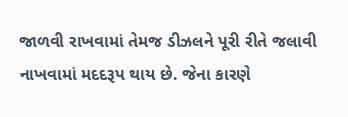જાળવી રાખવામાં તેમજ ડીઝલને પૂરી રીતે જલાવી નાખવામાં મદદરૂપ થાય છે. જેના કારણે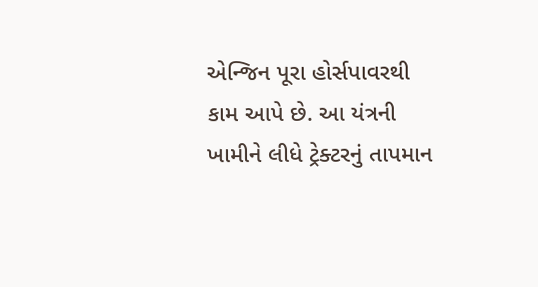એન્જિન પૂરા હોર્સપાવરથી કામ આપે છે. આ યંત્રની ખામીને લીધે ટ્રેક્ટરનું તાપમાન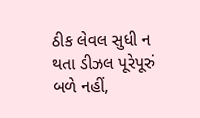ઠીક લેવલ સુધી ન થતા ડીઝલ પૂરેપૂરું બળે નહીં,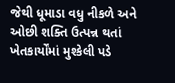જેથી ધૂમાડા વધુ નીકળે અને ઓછી શક્તિ ઉત્પન્ન થતાં ખેતકાર્યોંમાં મુશ્કેલી પડે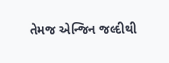તેમજ એન્જિન જલ્દીથી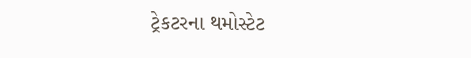ટ્રેકટરના થમોસ્ટેટ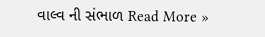વાલ્વ ની સંભાળ Read More »